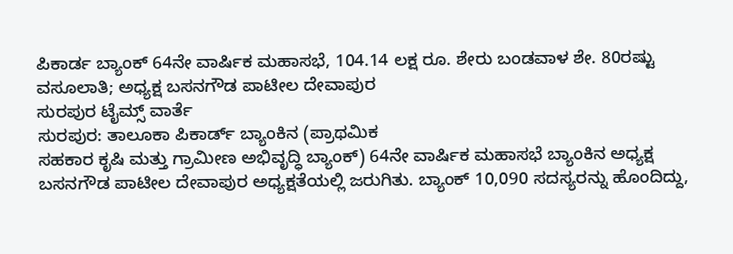ಪಿಕಾರ್ಡ ಬ್ಯಾಂಕ್ 64ನೇ ವಾರ್ಷಿಕ ಮಹಾಸಭೆ, 104.14 ಲಕ್ಷ ರೂ. ಶೇರು ಬಂಡವಾಳ ಶೇ. 80ರಷ್ಟು ವಸೂಲಾತಿ; ಅಧ್ಯಕ್ಷ ಬಸನಗೌಡ ಪಾಟೀಲ ದೇವಾಪುರ
ಸುರಪುರ ಟೈಮ್ಸ್ ವಾರ್ತೆ
ಸುರಪುರ: ತಾಲೂಕಾ ಪಿಕಾರ್ಡ್ ಬ್ಯಾಂಕಿನ (ಪ್ರಾಥಮಿಕ
ಸಹಕಾರ ಕೃಷಿ ಮತ್ತು ಗ್ರಾಮೀಣ ಅಭಿವೃದ್ಧಿ ಬ್ಯಾಂಕ್) 64ನೇ ವಾರ್ಷಿಕ ಮಹಾಸಭೆ ಬ್ಯಾಂಕಿನ ಅಧ್ಯಕ್ಷ ಬಸನಗೌಡ ಪಾಟೀಲ ದೇವಾಪುರ ಅಧ್ಯಕ್ಷತೆಯಲ್ಲಿ ಜರುಗಿತು. ಬ್ಯಾಂಕ್ 10,090 ಸದಸ್ಯರನ್ನು ಹೊಂದಿದ್ದು,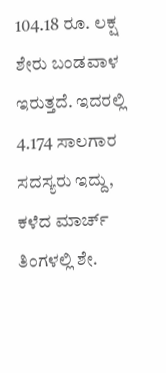104.18 ರೂ. ಲಕ್ಷ ಶೇರು ಬಂಡವಾಳ ಇರುತ್ತದೆ. ಇದರಲ್ಲಿ 4.174 ಸಾಲಗಾರ ಸದಸ್ಯರು ಇದ್ದು, ಕಳೆದ ಮಾರ್ಚ್ ತಿಂಗಳಲ್ಲಿ ಶೇ.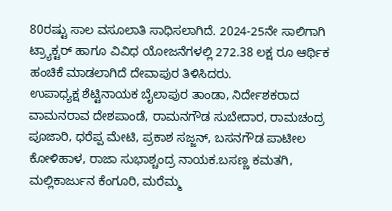80ರಷ್ಟು ಸಾಲ ವಸೂಲಾತಿ ಸಾಧಿಸಲಾಗಿದೆ. 2024-25ನೇ ಸಾಲಿಗಾಗಿ ಟ್ರ್ಯಾಕ್ಟರ್ ಹಾಗೂ ವಿವಿಧ ಯೋಜನೆಗಳಲ್ಲಿ 272.38 ಲಕ್ಷ ರೂ ಆರ್ಥಿಕ ಹಂಚಿಕೆ ಮಾಡಲಾಗಿದೆ ದೇವಾಪುರ ತಿಳಿಸಿದರು.
ಉಪಾಧ್ಯಕ್ಷ ಶೆಟ್ಟಿನಾಯಕ ಬೈಲಾಪುರ ತಾಂಡಾ, ನಿರ್ದೇಶಕರಾದ ವಾಮನರಾವ ದೇಶಪಾಂಡೆ, ರಾಮನಗೌಡ ಸುಬೇದಾರ, ರಾಮಚಂದ್ರ ಪೂಜಾರಿ, ಧರೆಪ್ಪ ಮೇಟಿ, ಪ್ರಕಾಶ ಸಜ್ಜನ್, ಬಸನಗೌಡ ಪಾಟೀಲ ಕೋಳಿಹಾಳ, ರಾಜಾ ಸುಭಾಶ್ಚಂದ್ರ ನಾಯಕ.ಬಸಣ್ಣ ಕಮತಗಿ, ಮಲ್ಲಿಕಾರ್ಜುನ ಕೆಂಗೂರಿ, ಮರೆಮ್ಮ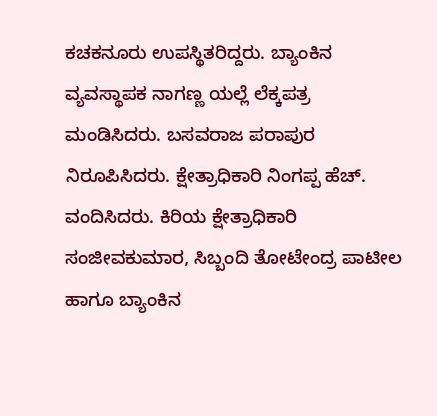ಕಚಕನೂರು ಉಪಸ್ಥಿತರಿದ್ದರು. ಬ್ಯಾಂಕಿನ ವ್ಯವಸ್ಥಾಪಕ ನಾಗಣ್ಣ ಯಲ್ಲೆ ಲೆಕ್ಕಪತ್ರ ಮಂಡಿಸಿದರು. ಬಸವರಾಜ ಪರಾಪುರ ನಿರೂಪಿಸಿದರು. ಕ್ಷೇತ್ರಾಧಿಕಾರಿ ನಿಂಗಪ್ಪ ಹೆಚ್. ವಂದಿಸಿದರು. ಕಿರಿಯ ಕ್ಷೇತ್ರಾಧಿಕಾರಿ ಸಂಜೀವಕುಮಾರ, ಸಿಬ್ಬಂದಿ ತೋಟೇಂದ್ರ ಪಾಟೀಲ ಹಾಗೂ ಬ್ಯಾಂಕಿನ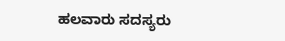ಹಲವಾರು ಸದಸ್ಯರು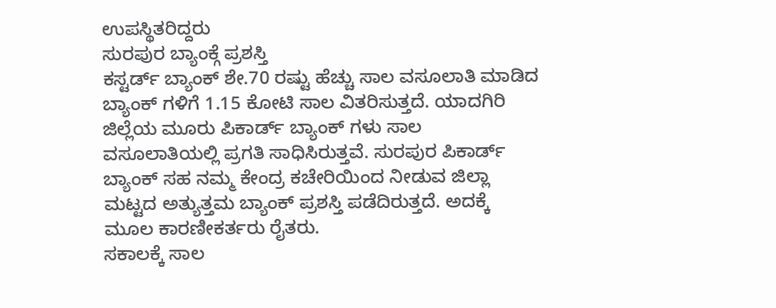ಉಪಸ್ಥಿತರಿದ್ದರು
ಸುರಪುರ ಬ್ಯಾಂಕ್ಗೆ ಪ್ರಶಸ್ತಿ
ಕಸ್ಟರ್ಡ್ ಬ್ಯಾಂಕ್ ಶೇ.70 ರಷ್ಟು ಹೆಚ್ಚು ಸಾಲ ವಸೂಲಾತಿ ಮಾಡಿದ ಬ್ಯಾಂಕ್ ಗಳಿಗೆ 1.15 ಕೋಟಿ ಸಾಲ ವಿತರಿಸುತ್ತದೆ. ಯಾದಗಿರಿ ಜಿಲ್ಲೆಯ ಮೂರು ಪಿಕಾರ್ಡ್ ಬ್ಯಾಂಕ್ ಗಳು ಸಾಲ ವಸೂಲಾತಿಯಲ್ಲಿ ಪ್ರಗತಿ ಸಾಧಿಸಿರುತ್ತವೆ. ಸುರಪುರ ಪಿಕಾರ್ಡ್ ಬ್ಯಾಂಕ್ ಸಹ ನಮ್ಮ ಕೇಂದ್ರ ಕಚೇರಿಯಿಂದ ನೀಡುವ ಜಿಲ್ಲಾ ಮಟ್ಟದ ಅತ್ಯುತ್ತಮ ಬ್ಯಾಂಕ್ ಪ್ರಶಸ್ತಿ ಪಡೆದಿರುತ್ತದೆ. ಅದಕ್ಕೆ ಮೂಲ ಕಾರಣೀಕರ್ತರು ರೈತರು.
ಸಕಾಲಕ್ಕೆ ಸಾಲ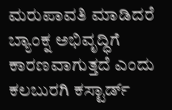ಮರುಪಾವತಿ ಮಾಡಿದರೆ
ಬ್ಯಾಂಕ್ನ ಅಭಿವೃದ್ಧಿಗೆ ಕಾರಣವಾಗುತ್ತದೆ ಎಂದು ಕಲಬುರಗಿ ಕಸ್ಟಾರ್ಡ್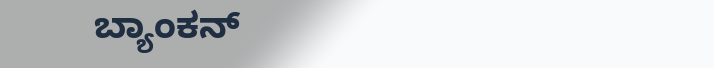ಬ್ಯಾಂಕನ್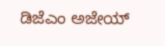ಡಿಜೆಎಂ ಅಜೇಯ್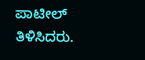ಪಾಟೀಲ್ ತಿಳಿಸಿದರು.